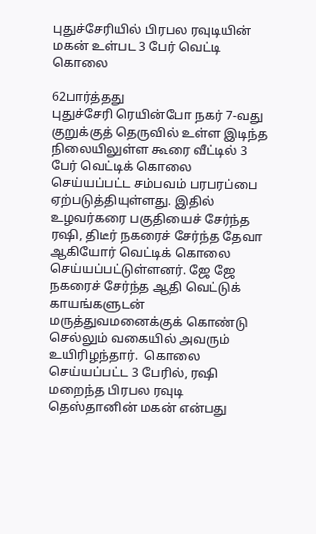புதுச்சேரியில் பிரபல ரவுடியின் மகன் உள்பட 3 பேர் வெட்டி கொலை

62பார்த்தது
புதுச்சேரி ரெயின்போ நகர் 7-வது குறுக்குத் தெருவில் உள்ள இடிந்த நிலையிலுள்ள கூரை வீட்டில் 3 பேர் வெட்டிக் கொலை செய்யப்பட்ட சம்பவம் பரபரப்பை ஏற்படுத்தியுள்ளது. இதில் உழவர்கரை பகுதியைச் சேர்ந்த ரஷி, திடீர் நகரைச் சேர்ந்த தேவா ஆகியோர் வெட்டிக் கொலை செய்யப்பட்டுள்ளனர். ஜே ஜே நகரைச் சேர்ந்த ஆதி வெட்டுக் காயங்களுடன் மருத்துவமனைக்குக் கொண்டு செல்லும் வகையில் அவரும் உயிரிழந்தார்.  கொலை செய்யப்பட்ட 3 பேரில், ரஷி மறைந்த பிரபல ரவுடி தெஸ்தானின் மகன் என்பது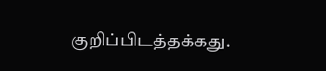குறிப்பிடத்தக்கது.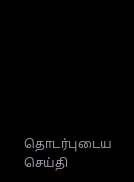தொடர்புடைய செய்தி